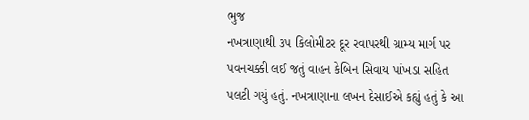ભુજ
નખત્રાણાથી ૩૫ કિલોમીટર દૂર રવાપરથી ગ્રામ્ય માર્ગ પર પવનચક્કી લઈ જતું વાહન કેબિન સિવાય પાંખડા સહિત પલટી ગયું હતું. નખત્રાણાના લખન દેસાઈએ કહ્યું હતું કે આ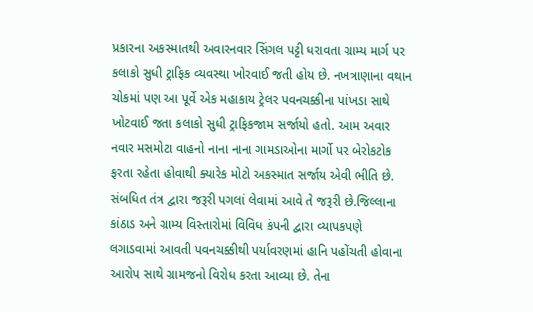પ્રકારના અકસ્માતથી અવારનવાર સિંગલ પટ્ટી ધરાવતા ગ્રામ્ય માર્ગ પર કલાકો સુધી ટ્રાફિક વ્યવસ્થા ખોરવાઈ જતી હોય છે. નખત્રાણાના વથાન ચોકમાં પણ આ પૂર્વે એક મહાકાય ટ્રેલર પવનચક્કીના પાંખડા સાથે ખોટવાઈ જતા કલાકો સુધી ટ્રાફિકજામ સર્જાયો હતો. આમ અવાર નવાર મસમોટા વાહનો નાના નાના ગામડાઓના માર્ગો પર બેરોકટોક ફરતા રહેતા હોવાથી ક્યારેક મોટો અકસ્માત સર્જાય એવી ભીતિ છે. સંબધિત તંત્ર દ્વારા જરૂરી પગલાં લેવામાં આવે તે જરૂરી છે.જિલ્લાના કાંઠાડ અને ગ્રામ્ય વિસ્તારોમાં વિવિધ કંપની દ્વારા વ્યાપકપણે લગાડવામાં આવતી પવનચક્કીથી પર્યાવરણમાં હાનિ પહોંચતી હોવાના આરોપ સાથે ગ્રામજનો વિરોધ કરતા આવ્યા છે. તેના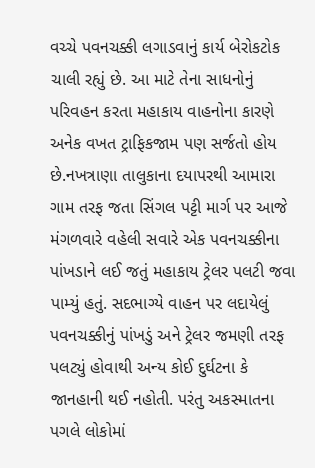વચ્ચે પવનચક્કી લગાડવાનું કાર્ય બેરોકટોક ચાલી રહ્યું છે. આ માટે તેના સાધનોનું પરિવહન કરતા મહાકાય વાહનોના કારણે અનેક વખત ટ્રાફિકજામ પણ સર્જતો હોય છે.નખત્રાણા તાલુકાના દયાપરથી આમારા ગામ તરફ જતા સિંગલ પટ્ટી માર્ગ પર આજે મંગળવારે વહેલી સવારે એક પવનચક્કીના પાંખડાને લઈ જતું મહાકાય ટ્રેલર પલટી જવા પામ્યું હતું. સદભાગ્યે વાહન પર લદાયેલું પવનચક્કીનું પાંખડું અને ટ્રેલર જમણી તરફ પલટ્યું હોવાથી અન્ય કોઈ દુર્ઘટના કે જાનહાની થઈ નહોતી. પરંતુ અકસ્માતના પગલે લોકોમાં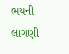ભયની લાગણી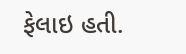ફેલાઇ હતી.